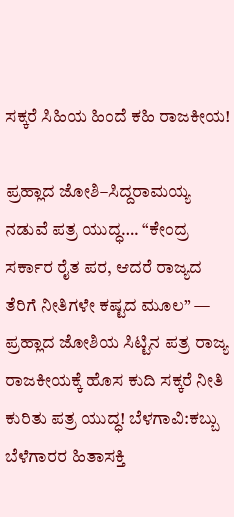ಸಕ್ಕರೆ ಸಿಹಿಯ ಹಿಂದೆ ಕಹಿ ರಾಜಕೀಯ!

ಪ್ರಹ್ಲಾದ ಜೋಶಿ–ಸಿದ್ದರಾಮಯ್ಯ ನಡುವೆ ಪತ್ರ ಯುದ್ಧ…. “ಕೇಂದ್ರ ಸರ್ಕಾರ ರೈತ ಪರ, ಆದರೆ ರಾಜ್ಯದ ತೆರಿಗೆ ನೀತಿಗಳೇ ಕಷ್ಟದ ಮೂಲ” — ಪ್ರಹ್ಲಾದ ಜೋಶಿಯ ಸಿಟ್ಟಿನ ಪತ್ರ ರಾಜ್ಯ ರಾಜಕೀಯಕ್ಕೆ ಹೊಸ ಕುದಿ ಸಕ್ಕರೆ ನೀತಿ ಕುರಿತು ಪತ್ರ ಯುದ್ಧ! ಬೆಳಗಾವಿ:ಕಬ್ಬು ಬೆಳೆಗಾರರ ಹಿತಾಸಕ್ತಿ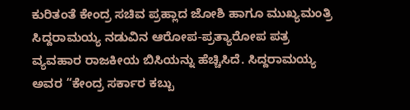ಕುರಿತಂತೆ ಕೇಂದ್ರ ಸಚಿವ ಪ್ರಹ್ಲಾದ ಜೋಶಿ ಹಾಗೂ ಮುಖ್ಯಮಂತ್ರಿ ಸಿದ್ದರಾಮಯ್ಯ ನಡುವಿನ ಆರೋಪ-ಪ್ರತ್ಯಾರೋಪ ಪತ್ರ ವ್ಯವಹಾರ ರಾಜಕೀಯ ಬಿಸಿಯನ್ನು ಹೆಚ್ಚಿಸಿದೆ. ಸಿದ್ದರಾಮಯ್ಯ ಅವರ “ಕೇಂದ್ರ ಸರ್ಕಾರ ಕಬ್ಬು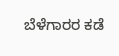ಬೆಳೆಗಾರರ ಕಡೆ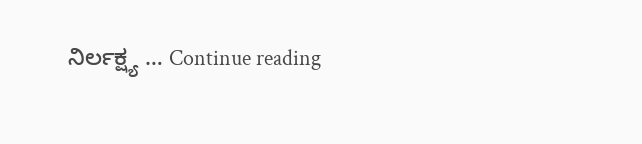ನಿರ್ಲಕ್ಷ್ಯ … Continue reading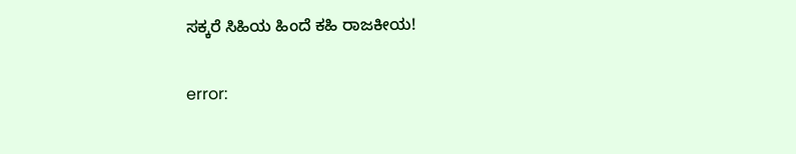ಸಕ್ಕರೆ ಸಿಹಿಯ ಹಿಂದೆ ಕಹಿ ರಾಜಕೀಯ!

error: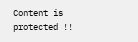Content is protected !!